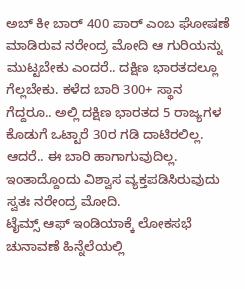ಅಬ್ ಕೀ ಬಾರ್ 400 ಪಾರ್ ಎಂಬ ಘೋಷಣೆ ಮಾಡಿರುವ ನರೇಂದ್ರ ಮೋದಿ ಆ ಗುರಿಯನ್ನು ಮುಟ್ಟಬೇಕು ಎಂದರೆ.. ದಕ್ಷಿಣ ಭಾರತದಲ್ಲೂ ಗೆಲ್ಲಬೇಕು. ಕಳೆದ ಬಾರಿ 300+ ಸ್ಥಾನ ಗೆದ್ದರೂ.. ಅಲ್ಲಿ ದಕ್ಷಿಣ ಭಾರತದ 5 ರಾಜ್ಯಗಳ ಕೊಡುಗೆ ಒಟ್ಟಾರೆ 30ರ ಗಡಿ ದಾಟಿರಲಿಲ್ಲ. ಆದರೆ.. ಈ ಬಾರಿ ಹಾಗಾಗುವುದಿಲ್ಲ. ಇಂತಾದ್ದೊಂದು ವಿಶ್ವಾಸ ವ್ಯಕ್ತಪಡಿಸಿರುವುದು ಸ್ವತಃ ನರೇಂದ್ರ ಮೋದಿ.
ಟೈಮ್ಸ್ ಆಫ್ ಇಂಡಿಯಾಕ್ಕೆ ಲೋಕಸಭೆ ಚುನಾವಣೆ ಹಿನ್ನೆಲೆಯಲ್ಲಿ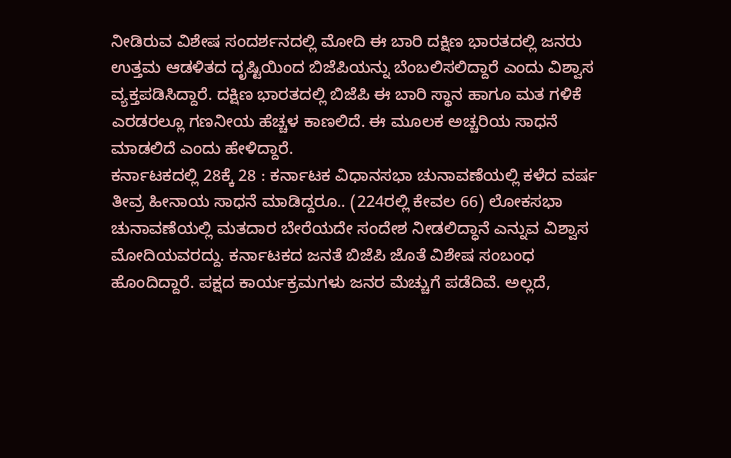ನೀಡಿರುವ ವಿಶೇಷ ಸಂದರ್ಶನದಲ್ಲಿ ಮೋದಿ ಈ ಬಾರಿ ದಕ್ಷಿಣ ಭಾರತದಲ್ಲಿ ಜನರು ಉತ್ತಮ ಆಡಳಿತದ ದೃಷ್ಟಿಯಿಂದ ಬಿಜೆಪಿಯನ್ನು ಬೆಂಬಲಿಸಲಿದ್ದಾರೆ ಎಂದು ವಿಶ್ವಾಸ ವ್ಯಕ್ತಪಡಿಸಿದ್ದಾರೆ. ದಕ್ಷಿಣ ಭಾರತದಲ್ಲಿ ಬಿಜೆಪಿ ಈ ಬಾರಿ ಸ್ಥಾನ ಹಾಗೂ ಮತ ಗಳಿಕೆ ಎರಡರಲ್ಲೂ ಗಣನೀಯ ಹೆಚ್ಚಳ ಕಾಣಲಿದೆ. ಈ ಮೂಲಕ ಅಚ್ಚರಿಯ ಸಾಧನೆ ಮಾಡಲಿದೆ ಎಂದು ಹೇಳಿದ್ದಾರೆ.
ಕರ್ನಾಟಕದಲ್ಲಿ 28ಕ್ಕೆ 28 : ಕರ್ನಾಟಕ ವಿಧಾನಸಭಾ ಚುನಾವಣೆಯಲ್ಲಿ ಕಳೆದ ವರ್ಷ ತೀವ್ರ ಹೀನಾಯ ಸಾಧನೆ ಮಾಡಿದ್ದರೂ.. (224ರಲ್ಲಿ ಕೇವಲ 66) ಲೋಕಸಭಾ ಚುನಾವಣೆಯಲ್ಲಿ ಮತದಾರ ಬೇರೆಯದೇ ಸಂದೇಶ ನೀಡಲಿದ್ಧಾನೆ ಎನ್ನುವ ವಿಶ್ವಾಸ ಮೋದಿಯವರದ್ದು. ಕರ್ನಾಟಕದ ಜನತೆ ಬಿಜೆಪಿ ಜೊತೆ ವಿಶೇಷ ಸಂಬಂಧ ಹೊಂದಿದ್ದಾರೆ. ಪಕ್ಷದ ಕಾರ್ಯಕ್ರಮಗಳು ಜನರ ಮೆಚ್ಚುಗೆ ಪಡೆದಿವೆ. ಅಲ್ಲದೆ,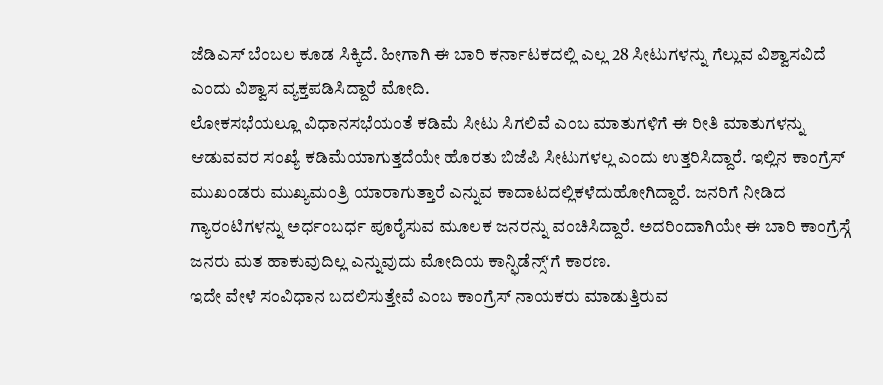ಜೆಡಿಎಸ್ ಬೆಂಬಲ ಕೂಡ ಸಿಕ್ಕಿದೆ. ಹೀಗಾಗಿ ಈ ಬಾರಿ ಕರ್ನಾಟಕದಲ್ಲಿ ಎಲ್ಲ 28 ಸೀಟುಗಳನ್ನು ಗೆಲ್ಲುವ ವಿಶ್ವಾಸವಿದೆ ಎಂದು ವಿಶ್ವಾಸ ವ್ಯಕ್ತಪಡಿಸಿದ್ದಾರೆ ಮೋದಿ.
ಲೋಕಸಭೆಯಲ್ಲೂ ವಿಧಾನಸಭೆಯಂತೆ ಕಡಿಮೆ ಸೀಟು ಸಿಗಲಿವೆ ಎಂಬ ಮಾತುಗಳಿಗೆ ಈ ರೀತಿ ಮಾತುಗಳನ್ನು ಆಡುವವರ ಸಂಖ್ಯೆ ಕಡಿಮೆಯಾಗುತ್ತದೆಯೇ ಹೊರತು ಬಿಜೆಪಿ ಸೀಟುಗಳಲ್ಲ ಎಂದು ಉತ್ತರಿಸಿದ್ದಾರೆ. ಇಲ್ಲಿನ ಕಾಂಗ್ರೆಸ್ ಮುಖಂಡರು ಮುಖ್ಯಮಂತ್ರಿ ಯಾರಾಗುತ್ತಾರೆ ಎನ್ನುವ ಕಾದಾಟದಲ್ಲಿಕಳೆದುಹೋಗಿದ್ದಾರೆ. ಜನರಿಗೆ ನೀಡಿದ ಗ್ಯಾರಂಟಿಗಳನ್ನು ಅರ್ಧಂಬರ್ಧ ಪೂರೈಸುವ ಮೂಲಕ ಜನರನ್ನು ವಂಚಿಸಿದ್ದಾರೆ. ಅದರಿಂದಾಗಿಯೇ ಈ ಬಾರಿ ಕಾಂಗ್ರೆಸ್ಗೆ ಜನರು ಮತ ಹಾಕುವುದಿಲ್ಲ ಎನ್ನುವುದು ಮೋದಿಯ ಕಾನ್ಫಿಡೆನ್ಸ್ʻಗೆ ಕಾರಣ.
ಇದೇ ವೇಳೆ ಸಂವಿಧಾನ ಬದಲಿಸುತ್ತೇವೆ ಎಂಬ ಕಾಂಗ್ರೆಸ್ ನಾಯಕರು ಮಾಡುತ್ತಿರುವ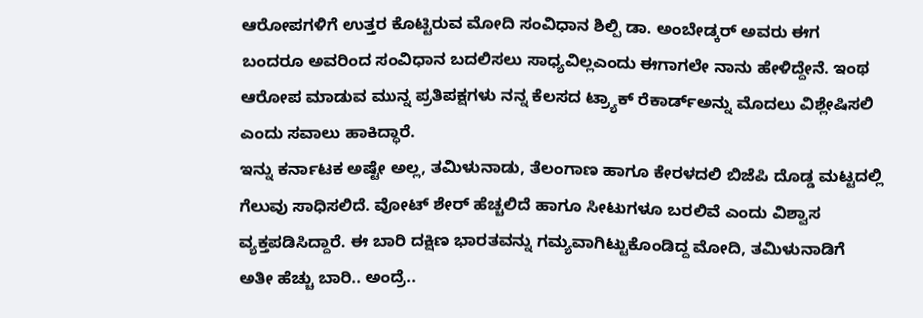ಆರೋಪಗಳಿಗೆ ಉತ್ತರ ಕೊಟ್ಟಿರುವ ಮೋದಿ ಸಂವಿಧಾನ ಶಿಲ್ಪಿ ಡಾ. ಅಂಬೇಡ್ಕರ್ ಅವರು ಈಗ ಬಂದರೂ ಅವರಿಂದ ಸಂವಿಧಾನ ಬದಲಿಸಲು ಸಾಧ್ಯವಿಲ್ಲಎಂದು ಈಗಾಗಲೇ ನಾನು ಹೇಳಿದ್ದೇನೆ. ಇಂಥ ಆರೋಪ ಮಾಡುವ ಮುನ್ನ ಪ್ರತಿಪಕ್ಷಗಳು ನನ್ನ ಕೆಲಸದ ಟ್ರ್ಯಾಕ್ ರೆಕಾರ್ಡ್ಅನ್ನು ಮೊದಲು ವಿಶ್ಲೇಷಿಸಲಿ ಎಂದು ಸವಾಲು ಹಾಕಿದ್ಧಾರೆ.
ಇನ್ನು ಕರ್ನಾಟಕ ಅಷ್ಟೇ ಅಲ್ಲ, ತಮಿಳುನಾಡು, ತೆಲಂಗಾಣ ಹಾಗೂ ಕೇರಳದಲಿ ಬಿಜೆಪಿ ದೊಡ್ಡ ಮಟ್ಟದಲ್ಲಿ ಗೆಲುವು ಸಾಧಿಸಲಿದೆ. ವೋಟ್ ಶೇರ್ ಹೆಚ್ಚಲಿದೆ ಹಾಗೂ ಸೀಟುಗಳೂ ಬರಲಿವೆ ಎಂದು ವಿಶ್ವಾಸ ವ್ಯಕ್ತಪಡಿಸಿದ್ದಾರೆ. ಈ ಬಾರಿ ದಕ್ಷಿಣ ಭಾರತವನ್ನು ಗಮ್ಯವಾಗಿಟ್ಟುಕೊಂಡಿದ್ದ ಮೋದಿ, ತಮಿಳುನಾಡಿಗೆ ಅತೀ ಹೆಚ್ಚು ಬಾರಿ.. ಅಂದ್ರೆ..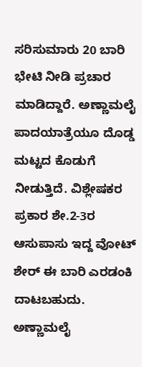ಸರಿಸುಮಾರು 20 ಬಾರಿ ಭೇಟಿ ನೀಡಿ ಪ್ರಚಾರ ಮಾಡಿದ್ದಾರೆ. ಅಣ್ಣಾಮಲೈ ಪಾದಯಾತ್ರೆಯೂ ದೊಡ್ಡ ಮಟ್ಟದ ಕೊಡುಗೆ ನೀಡುತ್ತಿದೆ. ವಿಶ್ಲೇಷಕರ ಪ್ರಕಾರ ಶೇ.2-3ರ ಆಸುಪಾಸು ಇದ್ದ ವೋಟ್ ಶೇರ್ ಈ ಬಾರಿ ಎರಡಂಕಿ ದಾಟಬಹುದು. ಅಣ್ಣಾಮಲೈ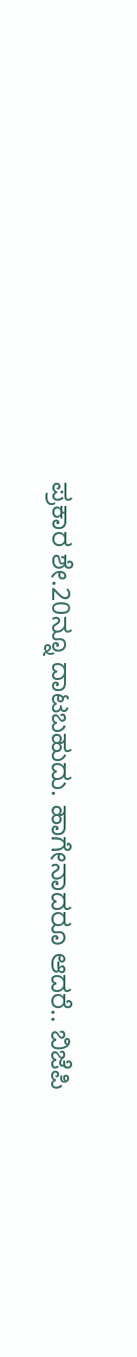ಪ್ರಕಾರ ಶೇ.20ನ್ನೂ ದಾಟಬಹುದು. ಹಾಗೇನಾದರೂ ಆದರೆ.. ಬಿಜೆಪಿ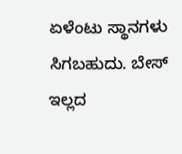ಏಳೆಂಟು ಸ್ಥಾನಗಳು ಸಿಗಬಹುದು. ಬೇಸ್ ಇಲ್ಲದ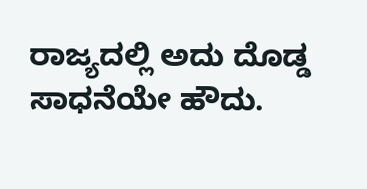ರಾಜ್ಯದಲ್ಲಿ ಅದು ದೊಡ್ಡ ಸಾಧನೆಯೇ ಹೌದು.